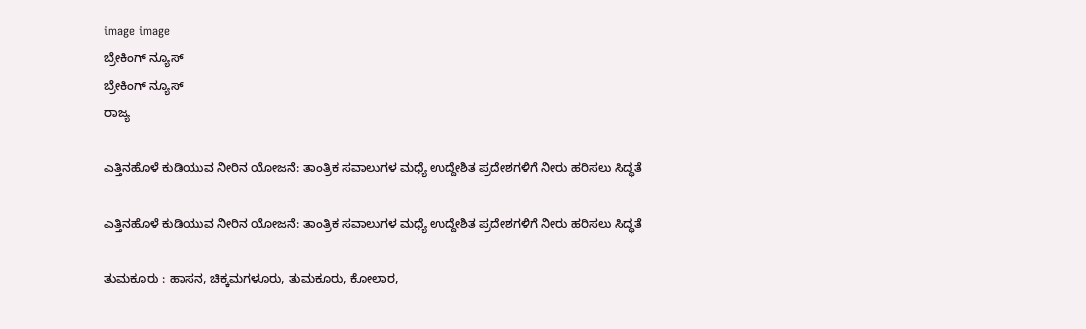image image
ಬ್ರೇಕಿಂಗ್ ನ್ಯೂಸ್
ಬ್ರೇಕಿಂಗ್ ನ್ಯೂಸ್
ರಾಜ್ಯ

ಎತ್ತಿನಹೊಳೆ ಕುಡಿಯುವ ನೀರಿನ ಯೋಜನೆ: ತಾಂತ್ರಿಕ ಸವಾಲುಗಳ ಮಧ್ಯೆ ಉದ್ದೇಶಿತ ಪ್ರದೇಶಗಳಿಗೆ ನೀರು ಹರಿಸಲು ಸಿದ್ಧತೆ

ಎತ್ತಿನಹೊಳೆ ಕುಡಿಯುವ ನೀರಿನ ಯೋಜನೆ: ತಾಂತ್ರಿಕ ಸವಾಲುಗಳ ಮಧ್ಯೆ ಉದ್ದೇಶಿತ ಪ್ರದೇಶಗಳಿಗೆ ನೀರು ಹರಿಸಲು ಸಿದ್ಧತೆ

ತುಮಕೂರು : ಹಾಸನ, ಚಿಕ್ಕಮಗಳೂರು, ತುಮಕೂರು, ಕೋಲಾರ,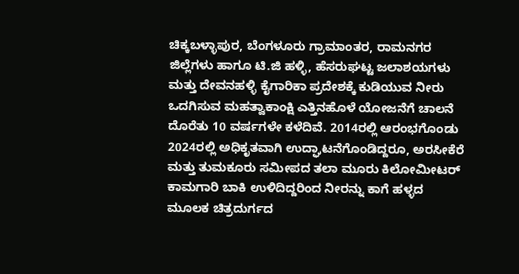ಚಿಕ್ಕಬಳ್ಳಾಪುರ, ಬೆಂಗಳೂರು ಗ್ರಾಮಾಂತರ, ರಾಮನಗರ ಜಿಲ್ಲೆಗಳು ಹಾಗೂ ಟಿ.ಜಿ ಹಳ್ಳಿ, ಹೆಸರುಘಟ್ಟ ಜಲಾಶಯಗಳು ಮತ್ತು ದೇವನಹಳ್ಳಿ ಕೈಗಾರಿಕಾ ಪ್ರದೇಶಕ್ಕೆ ಕುಡಿಯುವ ನೀರು ಒದಗಿಸುವ ಮಹತ್ವಾಕಾಂಕ್ಷಿ ಎತ್ತಿನಹೊಳೆ ಯೋಜನೆಗೆ ಚಾಲನೆ ದೊರೆತು 10 ವರ್ಷಗಳೇ ಕಳೆದಿವೆ. 2014ರಲ್ಲಿ ಆರಂಭಗೊಂಡು 2024ರಲ್ಲಿ ಅಧಿಕೃತವಾಗಿ ಉದ್ಘಾಟನೆಗೊಂಡಿದ್ದರೂ, ಅರಸೀಕೆರೆ ಮತ್ತು ತುಮಕೂರು ಸಮೀಪದ ತಲಾ ಮೂರು ಕಿಲೋಮೀಟರ್ ಕಾಮಗಾರಿ ಬಾಕಿ ಉಳಿದಿದ್ದರಿಂದ ನೀರನ್ನು ಕಾಗೆ ಹಳ್ಳದ ಮೂಲಕ ಚಿತ್ರದುರ್ಗದ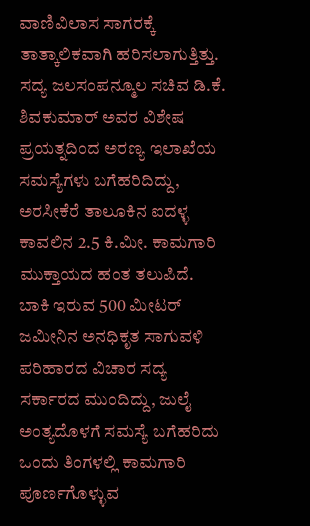ವಾಣಿವಿಲಾಸ ಸಾಗರಕ್ಕೆ ತಾತ್ಕಾಲಿಕವಾಗಿ ಹರಿಸಲಾಗುತ್ತಿತ್ತು. ಸದ್ಯ ಜಲಸಂಪನ್ಮೂಲ ಸಚಿವ ಡಿ.ಕೆ. ಶಿವಕುಮಾರ್ ಅವರ ವಿಶೇಷ ಪ್ರಯತ್ನದಿಂದ ಅರಣ್ಯ ಇಲಾಖೆಯ ಸಮಸ್ಯೆಗಳು ಬಗೆಹರಿದಿದ್ದು, ಅರಸೀಕೆರೆ ತಾಲೂಕಿನ ಐದಳ್ಳ ಕಾವಲಿನ 2.5 ಕಿ.ಮೀ. ಕಾಮಗಾರಿ ಮುಕ್ತಾಯದ ಹಂತ ತಲುಪಿದೆ. ಬಾಕಿ ಇರುವ 500 ಮೀಟರ್ ಜಮೀನಿನ ಅನಧಿಕೃತ ಸಾಗುವಳಿ ಪರಿಹಾರದ ವಿಚಾರ ಸದ್ಯ ಸರ್ಕಾರದ ಮುಂದಿದ್ದು, ಜುಲೈ ಅಂತ್ಯದೊಳಗೆ ಸಮಸ್ಯೆ ಬಗೆಹರಿದು ಒಂದು ತಿಂಗಳಲ್ಲಿ ಕಾಮಗಾರಿ ಪೂರ್ಣಗೊಳ್ಳುವ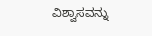ವಿಶ್ವಾಸವನ್ನು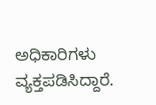ಅಧಿಕಾರಿಗಳು ವ್ಯಕ್ತಪಡಿಸಿದ್ದಾರೆ.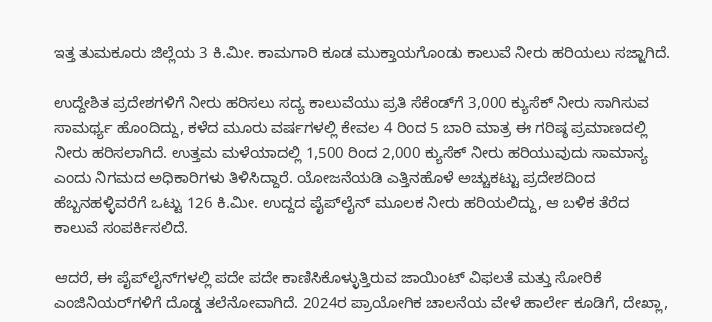ಇತ್ತ ತುಮಕೂರು ಜಿಲ್ಲೆಯ 3 ಕಿ.ಮೀ. ಕಾಮಗಾರಿ ಕೂಡ ಮುಕ್ತಾಯಗೊಂಡು ಕಾಲುವೆ ನೀರು ಹರಿಯಲು ಸಜ್ಜಾಗಿದೆ.

ಉದ್ದೇಶಿತ ಪ್ರದೇಶಗಳಿಗೆ ನೀರು ಹರಿಸಲು ಸದ್ಯ ಕಾಲುವೆಯು ಪ್ರತಿ ಸೆಕೆಂಡ್‌ಗೆ 3,000 ಕ್ಯುಸೆಕ್ ನೀರು ಸಾಗಿಸುವ ಸಾಮರ್ಥ್ಯ ಹೊಂದಿದ್ದು, ಕಳೆದ ಮೂರು ವರ್ಷಗಳಲ್ಲಿ ಕೇವಲ 4 ರಿಂದ 5 ಬಾರಿ ಮಾತ್ರ ಈ ಗರಿಷ್ಠ ಪ್ರಮಾಣದಲ್ಲಿ ನೀರು ಹರಿಸಲಾಗಿದೆ. ಉತ್ತಮ ಮಳೆಯಾದಲ್ಲಿ 1,500 ರಿಂದ 2,000 ಕ್ಯುಸೆಕ್ ನೀರು ಹರಿಯುವುದು ಸಾಮಾನ್ಯ ಎಂದು ನಿಗಮದ ಅಧಿಕಾರಿಗಳು ತಿಳಿಸಿದ್ದಾರೆ. ಯೋಜನೆಯಡಿ ಎತ್ತಿನಹೊಳೆ ಅಚ್ಚುಕಟ್ಟು ಪ್ರದೇಶದಿಂದ ಹೆಬ್ಬನಹಳ್ಳಿವರೆಗೆ ಒಟ್ಟು 126 ಕಿ.ಮೀ. ಉದ್ದದ ಪೈಪ್‌ಲೈನ್ ಮೂಲಕ ನೀರು ಹರಿಯಲಿದ್ದು, ಆ ಬಳಿಕ ತೆರೆದ ಕಾಲುವೆ ಸಂಪರ್ಕಿಸಲಿದೆ.

ಆದರೆ, ಈ ಪೈಪ್‌ಲೈನ್‌ಗಳಲ್ಲಿ ಪದೇ ಪದೇ ಕಾಣಿಸಿಕೊಳ್ಳುತ್ತಿರುವ ಜಾಯಿಂಟ್ ವಿಫಲತೆ ಮತ್ತು ಸೋರಿಕೆ ಎಂಜಿನಿಯರ್‌ಗಳಿಗೆ ದೊಡ್ಡ ತಲೆನೋವಾಗಿದೆ. 2024ರ ಪ್ರಾಯೋಗಿಕ ಚಾಲನೆಯ ವೇಳೆ ಹಾರ್ಲೇ ಕೂಡಿಗೆ, ದೇಖ್ಲಾ,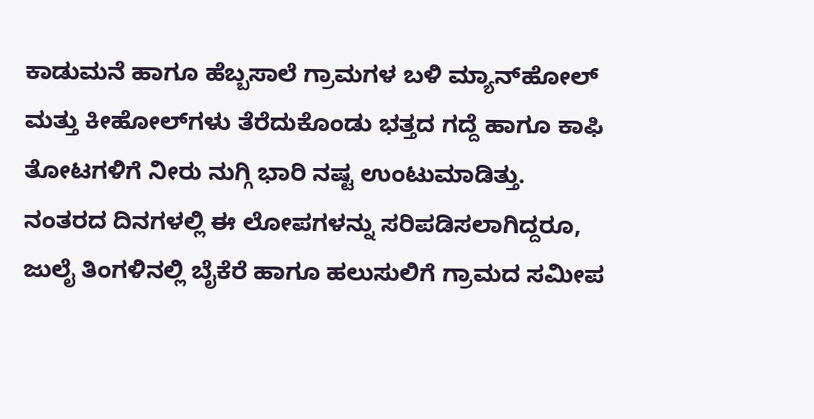ಕಾಡುಮನೆ ಹಾಗೂ ಹೆಬ್ಬಸಾಲೆ ಗ್ರಾಮಗಳ ಬಳಿ ಮ್ಯಾನ್‌ಹೋಲ್ ಮತ್ತು ಕೀಹೋಲ್‌ಗಳು ತೆರೆದುಕೊಂಡು ಭತ್ತದ ಗದ್ದೆ ಹಾಗೂ ಕಾಫಿ ತೋಟಗಳಿಗೆ ನೀರು ನುಗ್ಗಿ ಭಾರಿ ನಷ್ಟ ಉಂಟುಮಾಡಿತ್ತು. ನಂತರದ ದಿನಗಳಲ್ಲಿ ಈ ಲೋಪಗಳನ್ನು ಸರಿಪಡಿಸಲಾಗಿದ್ದರೂ, ಜುಲೈ ತಿಂಗಳಿನಲ್ಲಿ ಬೈಕೆರೆ ಹಾಗೂ ಹಲುಸುಲಿಗೆ ಗ್ರಾಮದ ಸಮೀಪ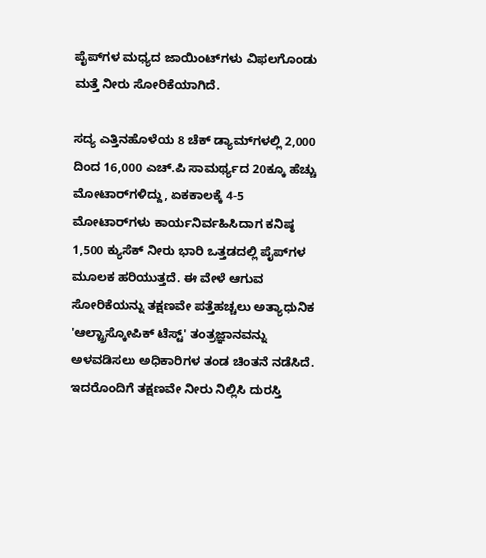ಪೈಪ್‌ಗಳ ಮಧ್ಯದ ಜಾಯಿಂಟ್‌ಗಳು ವಿಫಲಗೊಂಡು ಮತ್ತೆ ನೀರು ಸೋರಿಕೆಯಾಗಿದೆ.

ಸದ್ಯ ಎತ್ತಿನಹೊಳೆಯ 8 ಚೆಕ್ ಡ್ಯಾಮ್‌ಗಳಲ್ಲಿ 2,000 ದಿಂದ 16,000 ಎಚ್.ಪಿ ಸಾಮರ್ಥ್ಯದ 20ಕ್ಕೂ ಹೆಚ್ಚು ಮೋಟಾರ್‌ಗಳಿದ್ದು, ಏಕಕಾಲಕ್ಕೆ 4-5 ಮೋಟಾರ್‌ಗಳು ಕಾರ್ಯನಿರ್ವಹಿಸಿದಾಗ ಕನಿಷ್ಠ 1,500 ಕ್ಯುಸೆಕ್ ನೀರು ಭಾರಿ ಒತ್ತಡದಲ್ಲಿ ಪೈಪ್‌ಗಳ ಮೂಲಕ ಹರಿಯುತ್ತದೆ. ಈ ವೇಳೆ ಆಗುವ ಸೋರಿಕೆಯನ್ನು ತಕ್ಷಣವೇ ಪತ್ತೆಹಚ್ಚಲು ಅತ್ಯಾಧುನಿಕ 'ಆಲ್ಟ್ರಾಸ್ಕೋಪಿಕ್ ಟೆಸ್ಟ್' ತಂತ್ರಜ್ಞಾನವನ್ನು ಅಳವಡಿಸಲು ಅಧಿಕಾರಿಗಳ ತಂಡ ಚಿಂತನೆ ನಡೆಸಿದೆ. ಇದರೊಂದಿಗೆ ತಕ್ಷಣವೇ ನೀರು ನಿಲ್ಲಿಸಿ ದುರಸ್ತಿ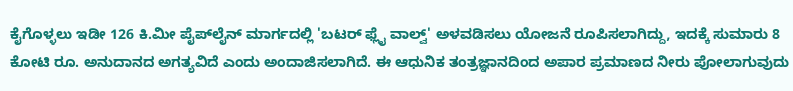ಕೈಗೊಳ್ಳಲು ಇಡೀ 126 ಕಿ.ಮೀ ಪೈಪ್‌ಲೈನ್‌ ಮಾರ್ಗದಲ್ಲಿ 'ಬಟರ್ ಫ್ಲೈ ವಾಲ್ವ್' ಅಳವಡಿಸಲು ಯೋಜನೆ ರೂಪಿಸಲಾಗಿದ್ದು, ಇದಕ್ಕೆ ಸುಮಾರು 8 ಕೋಟಿ ರೂ. ಅನುದಾನದ ಅಗತ್ಯವಿದೆ ಎಂದು ಅಂದಾಜಿಸಲಾಗಿದೆ. ಈ ಆಧುನಿಕ ತಂತ್ರಜ್ಞಾನದಿಂದ ಅಪಾರ ಪ್ರಮಾಣದ ನೀರು ಪೋಲಾಗುವುದು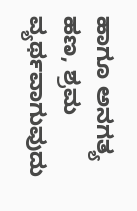ಹಾಗೂ ಅನಗತ್ಯ ಹಣ, ಶ್ರಮ ವ್ಯರ್ಥವಾಗುವುದು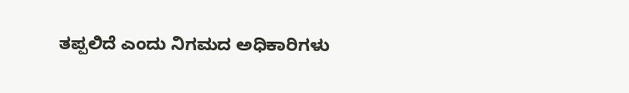ತಪ್ಪಲಿದೆ ಎಂದು ನಿಗಮದ ಅಧಿಕಾರಿಗಳು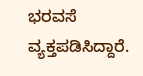ಭರವಸೆ ವ್ಯಕ್ತಪಡಿಸಿದ್ದಾರೆ.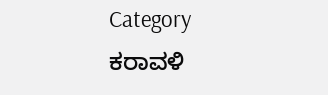Category
ಕರಾವಳಿ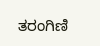ತರಂಗಿಣಿ